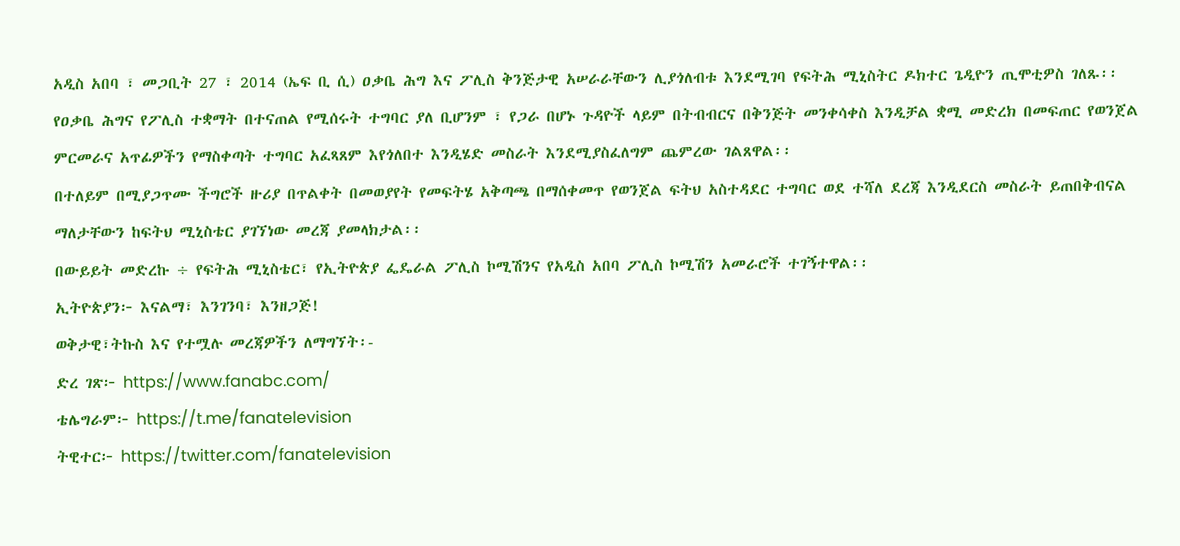አዲስ አበባ ፣ መጋቢት 27 ፣ 2014 (ኤፍ ቢ ሲ) ዐቃቤ ሕግ እና ፖሊስ ቅንጅታዊ አሠራራቸውን ሊያጎለብቱ እንደሚገባ የፍትሕ ሚኒስትር ዶክተር ጌዲዮን ጢሞቲዎስ ገለጹ፡፡
የዐቃቤ ሕግና የፖሊስ ተቋማት በተናጠል የሚሰሩት ተግባር ያለ ቢሆንም ፣ የጋራ በሆኑ ጉዳዮች ላይም በትብብርና በቅንጅት መንቀሳቀስ እንዲቻል ቋሚ መድረክ በመፍጠር የወንጀል ምርመራና አጥፊዎችን የማስቀጣት ተግባር አፈጻጸም እየጎለበተ እንዲሄድ መስራት እንደሚያስፈለግም ጨምረው ገልጸዋል፡፡
በተለይም በሚያጋጥሙ ችግሮች ዙሪያ በጥልቀት በመወያየት የመፍትሄ አቅጣጫ በማሰቀመጥ የወንጀል ፍትህ አስተዳደር ተግባር ወደ ተሻለ ደረጃ እንዲደርስ መስራት ይጠበቅብናል ማለታቸውን ከፍትህ ሚኒስቴር ያገኘነው መረጃ ያመላክታል፡፡
በውይይት መድረኩ ÷ የፍትሕ ሚኒስቴር፣ የኢትዮጵያ ፌዴራል ፖሊስ ኮሚሽንና የአዲስ አበባ ፖሊስ ኮሚሽን አመራሮች ተገኝተዋል፡፡
ኢትዮጵያን፦ እናልማ፣ እንገንባ፣ እንዘጋጅ!
ወቅታዊ፣ትኩስ እና የተሟሉ መረጃዎችን ለማግኘት፡-
ድረ ገጽ፦ https://www.fanabc.com/
ቴሌግራም፦ https://t.me/fanatelevision
ትዊተር፦ https://twitter.com/fanatelevision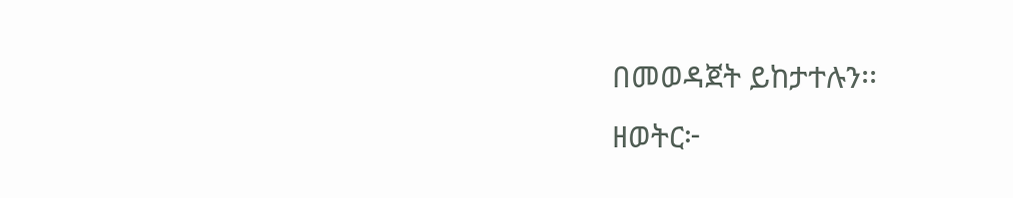በመወዳጀት ይከታተሉን፡፡
ዘወትር፦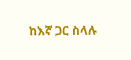ከእኛ ጋር ስላሉ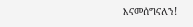እናመሰግናለን!